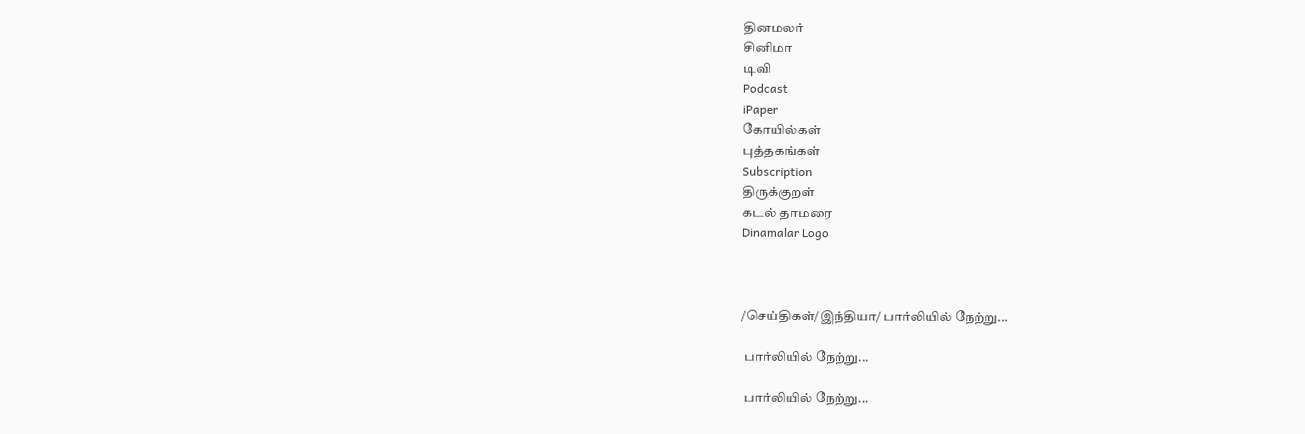தினமலர்
சினிமா
டிவி
Podcast
iPaper
கோயில்கள்
புத்தகங்கள்
Subscription
திருக்குறள்
கடல் தாமரை
Dinamalar Logo



/செய்திகள்/இந்தியா/ பார்லியில் நேற்று...

 பார்லியில் நேற்று...

 பார்லியில் நேற்று...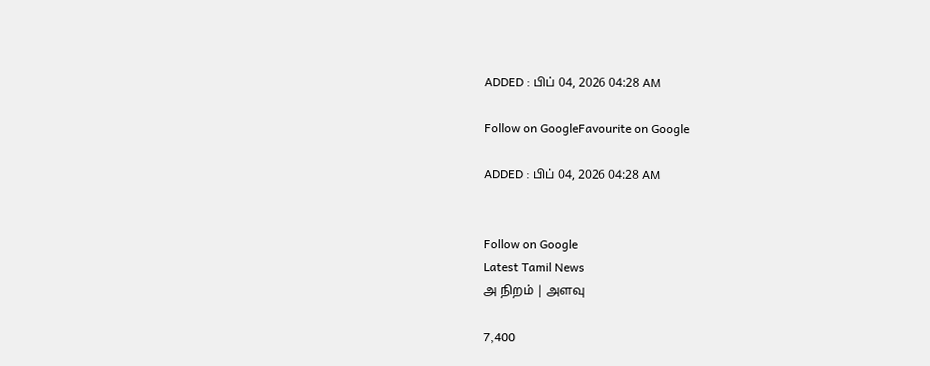ADDED : பிப் 04, 2026 04:28 AM

Follow on GoogleFavourite on Google

ADDED : பிப் 04, 2026 04:28 AM


Follow on Google
Latest Tamil News
அ நிறம் | அளவு

7,400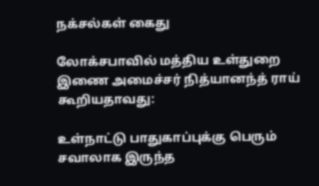நக்சல்கள் கைது

லோக்சபாவில் மத்திய உள்துறை இணை அமைச்சர் நித்யானந்த் ராய் கூறியதாவது:

உள்நாட்டு பாதுகாப்புக்கு பெரும் சவாலாக இருந்த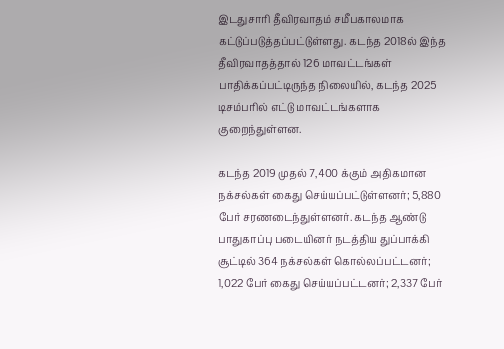இடதுசாரி தீவிரவாதம் சமீபகாலமாக கட்டுப்படுத்தப்பட்டுள்ளது. கடந்த 2018ல் இந்த தீவிரவாதத்தால் 126 மாவட்டங்கள் பாதிக்கப்பட்டிருந்த நிலையில், கடந்த 2025 டிசம்பரில் எட்டு மாவட்டங்களாக குறைந்துள்ளன.

கடந்த 2019 முதல் 7,400 க்கும் அதிகமான நக்சல்கள் கைது செய்யப்பட்டுள்ளனர்; 5,880 பேர் சரணடைந்துள்ளனர். கடந்த ஆண்டு பாதுகாப்பு படையினர் நடத்திய துப்பாக்கி சூட்டில் 364 நக்சல்கள் கொல்லப்பட்டனர்; 1,022 பேர் கைது செய்யப்பட்டனர்; 2,337 பேர்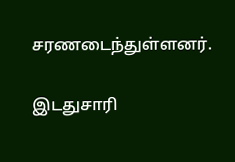சரணடைந்துள்ளனர்.

இடதுசாரி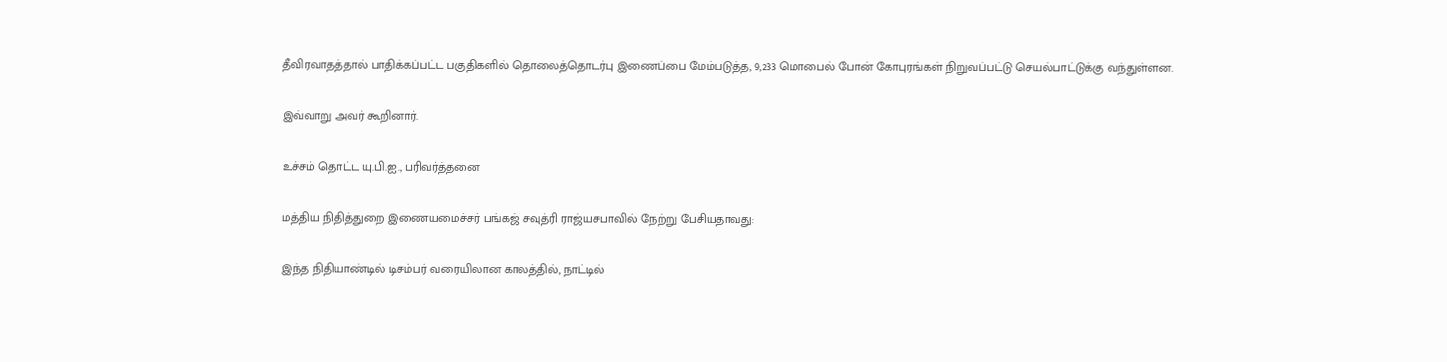தீவிரவாதத்தால் பாதிக்கப்பட்ட பகுதிகளில் தொலைத்தொடர்பு இணைப்பை மேம்படுத்த, 9,233 மொபைல் போன் கோபுரங்கள் நிறுவப்பட்டு செயல்பாட்டுக்கு வந்துள்ளன.

இவ்வாறு அவர் கூறினார்.

உச்சம் தொட்ட யு.பி.ஐ., பரிவர்த்தனை

மத்திய நிதித்துறை இணையமைச்சர் பங்கஜ் சவுத்ரி ராஜ்யசபாவில் நேற்று பேசியதாவது:

இந்த நிதியாண்டில் டிசம்பர் வரையிலான காலத்தில், நாட்டில்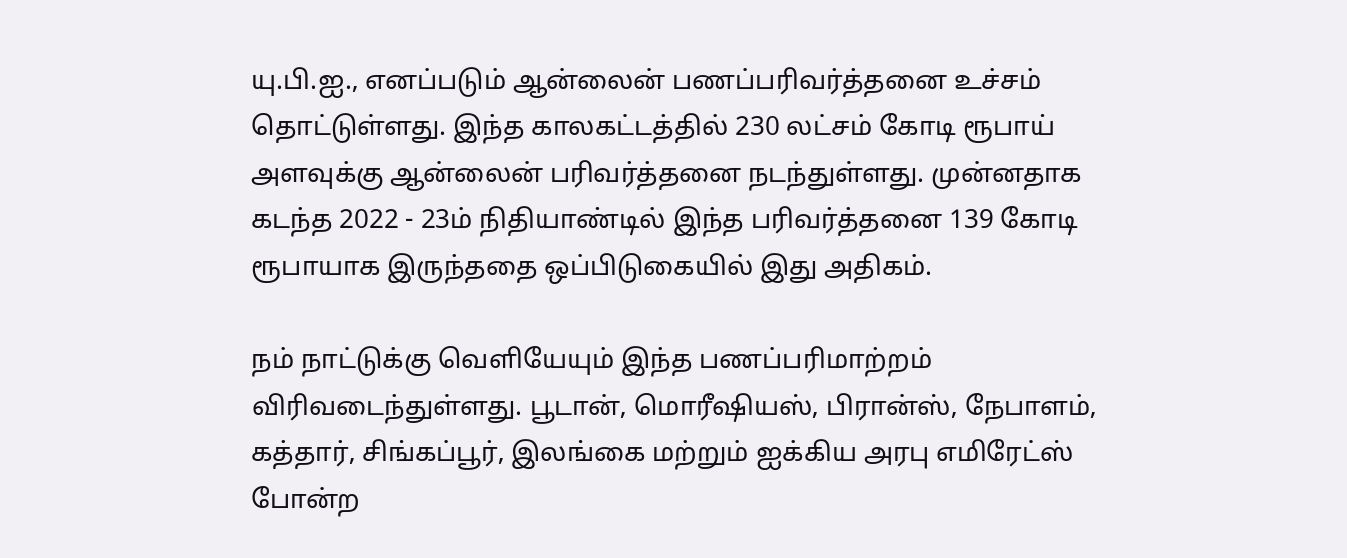யு.பி.ஐ., எனப்படும் ஆன்லைன் பணப்பரிவர்த்தனை உச்சம் தொட்டுள்ளது. இந்த காலகட்டத்தில் 230 லட்சம் கோடி ரூபாய் அளவுக்கு ஆன்லைன் பரிவர்த்தனை நடந்துள்ளது. முன்னதாக கடந்த 2022 - 23ம் நிதியாண்டில் இந்த பரிவர்த்தனை 139 கோடி ரூபாயாக இருந்ததை ஒப்பிடுகையில் இது அதிகம்.

நம் நாட்டுக்கு வெளியேயும் இந்த பணப்பரிமாற்றம் விரிவடைந்துள்ளது. பூடான், மொரீஷியஸ், பிரான்ஸ், நேபாளம், கத்தார், சிங்கப்பூர், இலங்கை மற்றும் ஐக்கிய அரபு எமிரேட்ஸ் போன்ற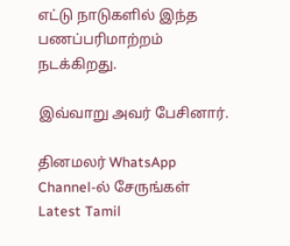எட்டு நாடுகளில் இந்த பணப்பரிமாற்றம் நடக்கிறது.

இவ்வாறு அவர் பேசினார்.

தினமலர் WhatsApp Channel-ல் சேருங்கள்
Latest Tamil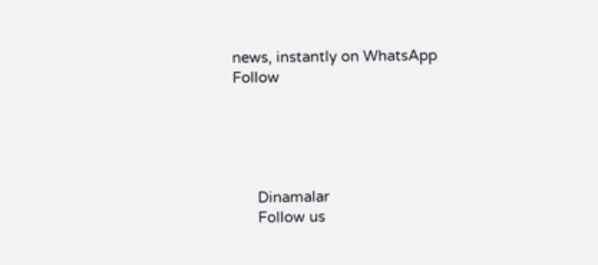news, instantly on WhatsApp
Follow





      Dinamalar
      Follow us